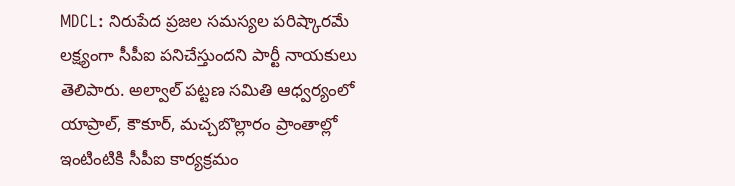MDCL: నిరుపేద ప్రజల సమస్యల పరిష్కారమే లక్ష్యంగా సీపీఐ పనిచేస్తుందని పార్టీ నాయకులు తెలిపారు. అల్వాల్ పట్టణ సమితి ఆధ్వర్యంలో యాప్రాల్, కౌకూర్, మచ్చబొల్లారం ప్రాంతాల్లో ఇంటింటికి సీపీఐ కార్యక్రమం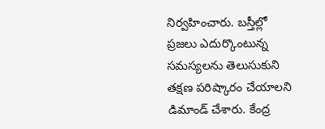నిర్వహించారు. బస్తీల్లో ప్రజలు ఎదుర్కొంటున్న సమస్యలను తెలుసుకుని తక్షణ పరిష్కారం చేయాలని డిమాండ్ చేశారు. కేంద్ర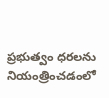ప్రభుత్వం ధరలను నియంత్రించడంలో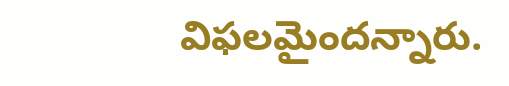విఫలమైందన్నారు.